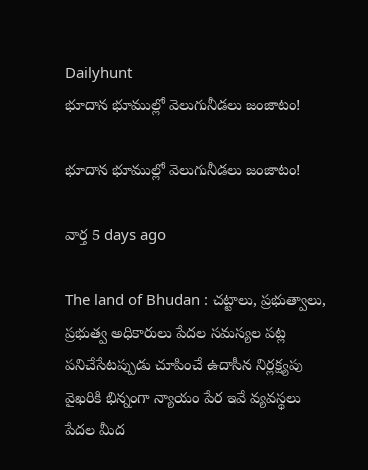Dailyhunt
భూదాన భూముల్లో వెలుగునీడలు జంజాటం!

భూదాన భూముల్లో వెలుగునీడలు జంజాటం!

వార్త 5 days ago

The land of Bhudan : చట్టాలు, ప్రభుత్వాలు, ప్రభుత్వ అధికారులు పేదల సమస్యల పట్ల పనిచేసేటప్పుడు చూపించే ఉదాసీన నిర్లక్ష్యపు వైఖరికి భిన్నంగా న్యాయం పేర ఇవే వ్యవస్థలు పేదల మీద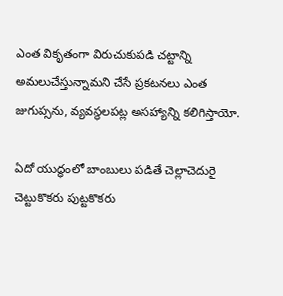ఎంత వికృతంగా విరుచుకుపడి చట్టాన్ని అమలుచేస్తున్నామని చేసే ప్రకటనలు ఎంత జుగుప్సను, వ్యవస్థలపట్ల అసహ్యాన్ని కలిగిస్తాయో.

ఏదో యుద్ధంలో బాంబులు పడితే చెల్లాచెదురై చెట్టుకొకరు పుట్టకొకరు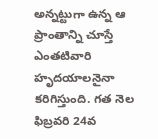అన్నట్టుగా ఉన్న ఆ ప్రాంతాన్ని చూస్తే ఎంతటివారి హృదయాలనైనా కరిగిస్తుంది. గత నెల ఫిబ్రవరి 24వ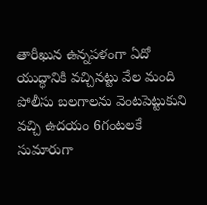తారీఖున ఉన్నపళంగా ఏదో యుద్ధానికి వచ్చినట్టు వేల మంది పోలీసు బలగాలను వెంటపెట్టుకుని వచ్చి ఉదయం 6గంటలకే సుమారుగా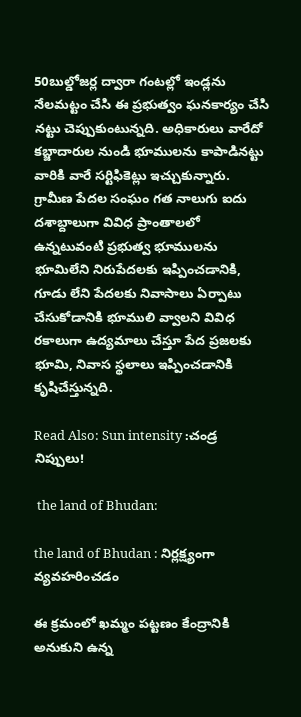50బుల్డోజర్ల ద్వారా గంటల్లో ఇండ్లను నేలమట్టం చేసి ఈ ప్రభుత్వం ఘనకార్యం చేసి నట్టు చెప్పుకుంటున్నది. అధికారులు వారేదో కబ్జాదారుల నుండి భూములను కాపాడినట్టు వారికి వారే సర్టిఫికెట్లు ఇచ్చుకున్నారు. గ్రామీణ పేదల సంఘం గత నాలుగు ఐదు దశాబ్దాలుగా వివిధ ప్రాంతాలలో ఉన్నటువంటి ప్రభుత్వ భూములను భూమిలేని నిరుపేదలకు ఇప్పించడానికి, గూడు లేని పేదలకు నివాసాలు ఏర్పాటు చేసుకోడానికి భూములి వ్వాలని వివిధ రకాలుగా ఉద్యమాలు చేస్తూ పేద ప్రజలకు భూమి, నివాస స్థలాలు ఇప్పించడానికి కృషిచేస్తున్నది.

Read Also: Sun intensity :చండ్ర నిప్పులు!

 the land of Bhudan:

the land of Bhudan : నిర్లక్ష్యంగా వ్యవహరించడం

ఈ క్రమంలో ఖమ్మం పట్టణం కేంద్రానికి అనుకుని ఉన్న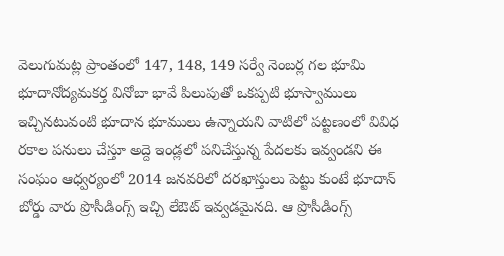వెలుగుమట్ల ప్రాంతంలో 147, 148, 149 సర్వే నెంబర్ల గల భూమి భూదానోద్యమకర్త వినోబా భావే పిలుపుతో ఒకప్పటి భూస్వాములు ఇచ్చినటువంటి భూదాన భూములు ఉన్నాయని వాటిలో పట్టణంలో వివిధ రకాల పనులు చేస్తూ అద్దె ఇండ్లలో పనిచేస్తున్న పేదలకు ఇవ్వండని ఈ సంఘం ఆధ్వర్యంలో 2014 జనవరిలో దరఖాస్తులు పెట్టు కుంటే భూదాన్ బోర్డు వారు ప్రొసీడింగ్స్ ఇచ్చి లేఔట్ ఇవ్వడమైనది. ఆ ప్రొసీడింగ్స్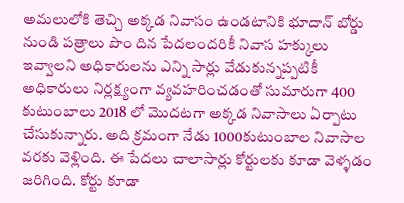అమలులోకి తెచ్చి అక్కడ నివాసం ఉండటానికి భూదాన్ బోర్డు నుండి పత్రాలు పొం దిన పేదలందరికీ నివాస హక్కులు ఇవ్వాలని అధికారులను ఎన్ని సార్లు వేడుకున్నప్పటికీ అధికారులు నిర్లక్ష్యంగా వ్యవహరించడంతో సుమారుగా 400 కుటుంబాలు 2018 లో మొదటగా అక్కడ నివాసాలు ఏర్పాటు చేసుకున్నారు. అది క్రమంగా నేడు 1000కుటుంబాల నివాసాల వరకు వెళ్లింది. ఈ పేదలు చాలాసార్లు కోర్టులకు కూడా వెళ్ళడం జరిగింది. కోర్టు కూడా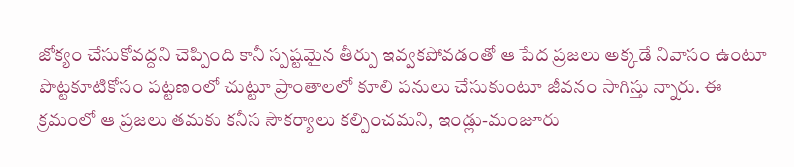జోక్యం చేసుకోవద్దని చెప్పింది కానీ స్పష్టమైన తీర్పు ఇవ్వకపోవడంతో ఆ పేద ప్రజలు అక్కడే నివాసం ఉంటూ పొట్టకూటికోసం పట్టణంలో చుట్టూ ప్రాంతాలలో కూలి పనులు చేసుకుంటూ జీవనం సాగిస్తు న్నారు. ఈ క్రమంలో ఆ ప్రజలు తమకు కనీస సౌకర్యాలు కల్పించమని, ఇండ్లు-మంజూరు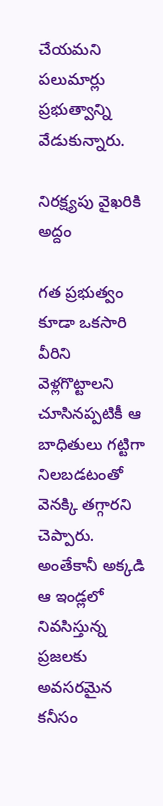చేయమని పలుమార్లు ప్రభుత్వాన్ని వేడుకున్నారు.

నిరక్ష్యపు వైఖరికి అద్దం

గత ప్రభుత్వం కూడా ఒకసారి వీరిని వెళ్లగొట్టాలని చూసినప్పటికీ ఆ బాధితులు గట్టిగా నిలబడటంతో వెనక్కి తగ్గారని చెప్పారు. అంతేకానీ అక్కడి ఆ ఇండ్లలో నివసిస్తున్న ప్రజలకు అవసరమైన కనీసం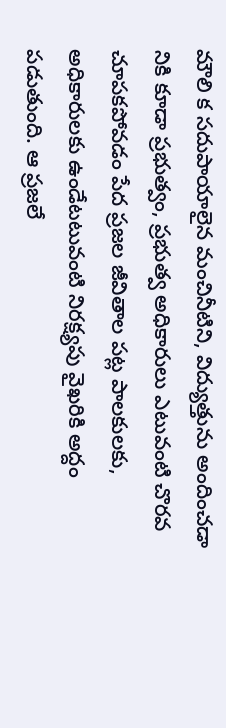మౌలి క సదుపాయాలైన మంచినీటిని, విద్యుత్తును అందించడా నికి కూడా ప్రభుత్వం, ప్రభుత్వ అధికారులు ఎటువంటి చొరవ చూపకపోవడం పేద ప్రజల జీవితాల పట్ల పాలకులకు, అధికారులకు ఉండేటటువంటి నిరక్ష్యపు వైఖరికి అద్దం పడుతుంది. ఆ ప్రజలే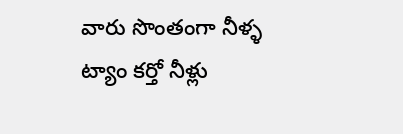వారు సొంతంగా నీళ్ళ ట్యాం కర్తో నీళ్లు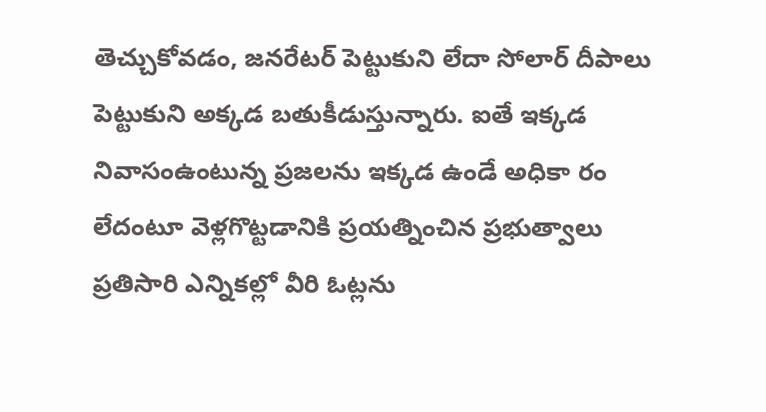తెచ్చుకోవడం, జనరేటర్ పెట్టుకుని లేదా సోలార్ దీపాలు పెట్టుకుని అక్కడ బతుకీడుస్తున్నారు. ఐతే ఇక్కడ నివాసంఉంటున్న ప్రజలను ఇక్కడ ఉండే అధికా రం లేదంటూ వెళ్లగొట్టడానికి ప్రయత్నించిన ప్రభుత్వాలు ప్రతిసారి ఎన్నికల్లో వీరి ఓట్లను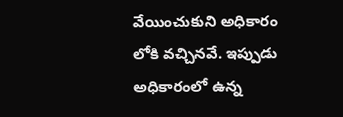వేయించుకుని అధికారం లోకి వచ్చినవే. ఇప్పుడు అధికారంలో ఉన్న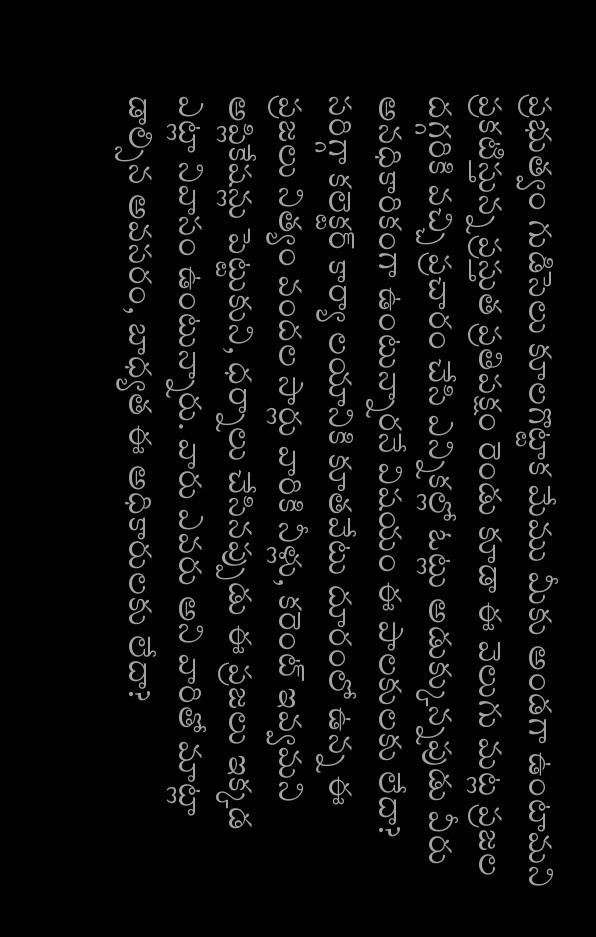ప్రభుత్వం గుడిసెలు కూలగొట్టాక మేము మీకు అండగా ఉంటామని ప్రకటిస్తున్న ప్రస్తుత ప్రతిపక్షం రెండు కూడా ఈ వెలుగు మట్ల ప్రజల దగ్గరికి వచ్చి ప్రచారం చేసి ఎన్నికల్లో ఓట్లు అడుక్కున్నపుడు వీరు అనధికారికంగా ఉంటున్నారనే విషయం ఈ పాలకులకు లేదా? సరిగ్గా కలెక్టర్ కార్యా లయానికి కూతవేటు దూరంలో ఉన్న ఈ ప్రజలు నిత్యం వందల సార్లు వారికి నీళ్లు, కరెంట్ ఇవ్వమని అప్లికేషన్లు పెట్టుకుని, ధర్నాలు చేసినప్పుడు ఈ ప్రజలు ఇక్కడ ఎట్లా నివాసం ఉంటున్నారు. వారు ఎవరు అని వారితో మాట్లా డాల్సిన అవసరం, బాధ్యత ఈ అధికారులకు లేదా?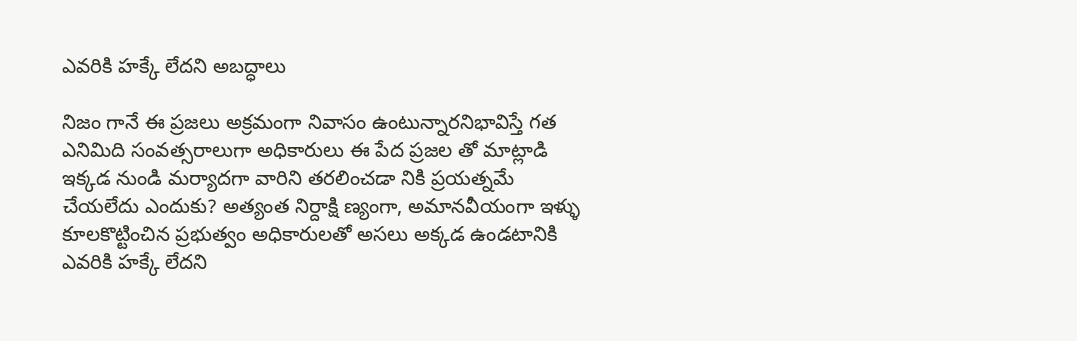ఎవరికి హక్కే లేదని అబద్ధాలు

నిజం గానే ఈ ప్రజలు అక్రమంగా నివాసం ఉంటున్నారనిభావిస్తే గత ఎనిమిది సంవత్సరాలుగా అధికారులు ఈ పేద ప్రజల తో మాట్లాడి ఇక్కడ నుండి మర్యాదగా వారిని తరలించడా నికి ప్రయత్నమే చేయలేదు ఎందుకు? అత్యంత నిర్దాక్షి ణ్యంగా, అమానవీయంగా ఇళ్ళు కూలకొట్టించిన ప్రభుత్వం అధికారులతో అసలు అక్కడ ఉండటానికి ఎవరికి హక్కే లేదని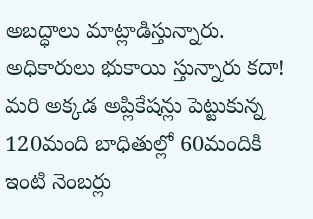అబద్ధాలు మాట్లాడిస్తున్నారు. అధికారులు భుకాయి స్తున్నారు కదా! మరి అక్కడ అప్లికేషన్లు పెట్టుకున్న 120మంది బాధితుల్లో 60మందికి ఇంటి నెంబర్లు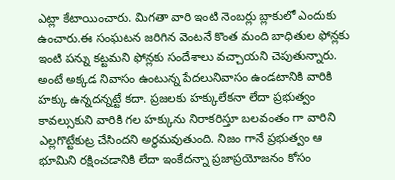ఎట్లా కేటాయించారు. మిగతా వారి ఇంటి నెంబర్లు బ్లాకులో ఎందుకు ఉంచారు.ఈ సంఘటన జరిగిన వెంటనే కొంత మంది బాధితుల ఫోన్లకు ఇంటి పన్ను కట్టమని ఫోన్లకు సందేశాలు వచ్చాయని చెపుతున్నారు. అంటే అక్కడ నివాసం ఉంటున్న పేదలునివాసం ఉండటానికి వారికి హక్కు ఉన్నదన్నట్టే కదా. ప్రజలకు హక్కులేకనా లేదా ప్రభుత్వం కావల్సుకుని వారికి గల హక్కును నిరాకరిస్తూ బలవంతం గా వారిని ఎల్లగొట్టేకుట్ర చేసిందని అర్థమవుతుంది. నిజం గానే ప్రభుత్వం ఆ భూమిని రక్షించడానికి లేదా ఇంకేదన్నా ప్రజాప్రయోజనం కోసం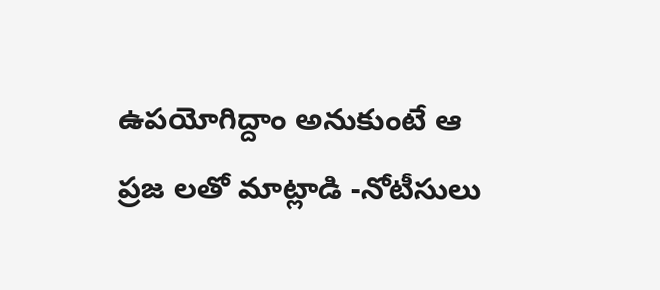ఉపయోగిద్దాం అనుకుంటే ఆ ప్రజ లతో మాట్లాడి -నోటీసులు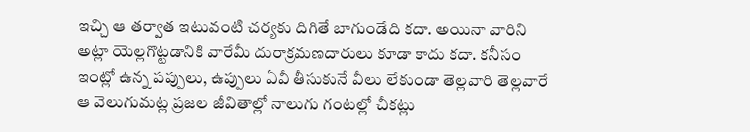ఇచ్చి ఆ తర్వాత ఇటువంటి చర్యకు దిగితే బాగుండేది కదా. అయినా వారిని అట్లా యెల్లగొట్టడానికి వారేమీ దురాక్రమణదారులు కూడా కాదు కదా. కనీసం ఇంట్లో ఉన్న పప్పులు, ఉప్పులు ఏవీ తీసుకునే వీలు లేకుండా తెల్లవారి తెల్లవారే ఆ వెలుగుమట్ల ప్రజల జీవితాల్లో నాలుగు గంటల్లో చీకట్లు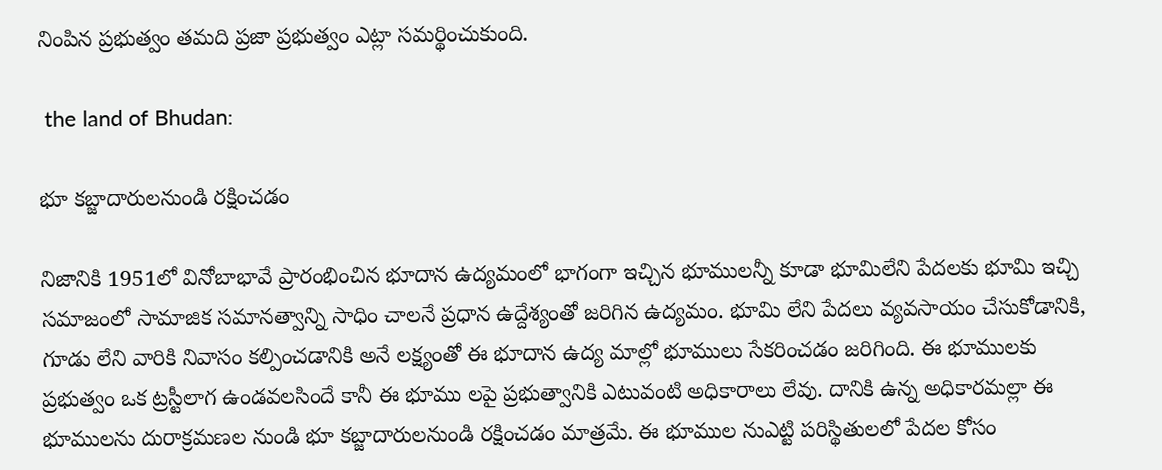నింపిన ప్రభుత్వం తమది ప్రజా ప్రభుత్వం ఎట్లా సమర్థించుకుంది.

 the land of Bhudan:

భూ కబ్జాదారులనుండి రక్షించడం

నిజానికి 1951లో వినోబాభావే ప్రారంభించిన భూదాన ఉద్యమంలో భాగంగా ఇచ్చిన భూములన్నీ కూడా భూమిలేని పేదలకు భూమి ఇచ్చి సమాజంలో సామాజిక సమానత్వాన్ని సాధిం చాలనే ప్రధాన ఉద్దేశ్యంతో జరిగిన ఉద్యమం. భూమి లేని పేదలు వ్యవసాయం చేసుకోడానికి, గూడు లేని వారికి నివాసం కల్పించడానికి అనే లక్ష్యంతో ఈ భూదాన ఉద్య మాల్లో భూములు సేకరించడం జరిగింది. ఈ భూములకు ప్రభుత్వం ఒక ట్రస్టీలాగ ఉండవలసిందే కానీ ఈ భూము లపై ప్రభుత్వానికి ఎటువంటి అధికారాలు లేవు. దానికి ఉన్న అధికారమల్లా ఈ భూములను దురాక్రమణల నుండి భూ కబ్జాదారులనుండి రక్షించడం మాత్రమే. ఈ భూముల నుఎట్టి పరిస్థితులలో పేదల కోసం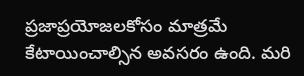ప్రజాప్రయోజలకోసం మాత్రమే కేటాయించాల్సిన అవసరం ఉంది. మరి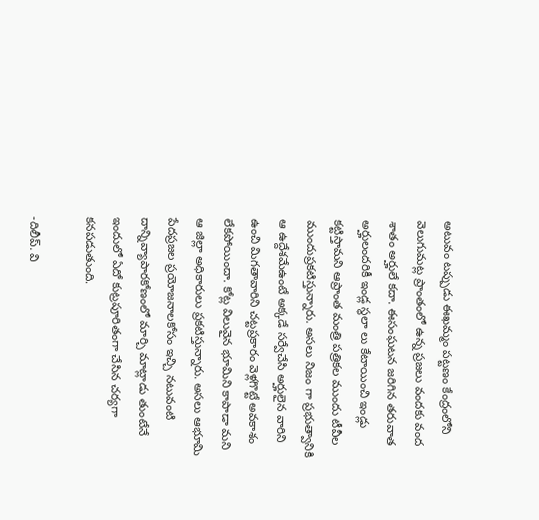అటువం టప్పుడు ఈఖమ్మం పట్టణం కేంద్రంలోని వెలుగుమట్ల ప్రాంతంలో ఉన్న ప్రజలు వందకు వంద శాతం అర్హులే కదా. ఈసంఘటన జరిగిన తరువాత అర్హులందరికీ ఇండ్ల స్థలా లు కేటాయించి ఇండ్లు కట్టిస్తామని ఆప్రాంత మంత్రి పత్రికల ముందు టీవీల ముందుప్రకటిస్తున్నారు. అసలు నిజం గా ప్రభుత్వానికి ఆ ఉద్దేశమేఉంటే అక్కడే సర్వేచేసి అర్హులైన వారిని ఉంచి మిగతావారిని చట్టప్రకారం వెళ్లగొట్టే అవకాశం లేకపోయిందా. కోట్ల విలువైన భూమిని కాపాడా మని ఆ జిల్లా అధికారులు ప్రకటిస్తున్నారు. అసలు ఆభూమి పేదప్రజల ప్రయోజనాలకోసం ఇచ్చి నటువంటి దాన్నివ్యాపారకోణంలో మార్చి మాట్లాడు తుంటేనే ఇందులో ఏదో కుట్రపూరితంగా చేసిన చర్యగా కనపడుతుంది.

-దిలీప్. వి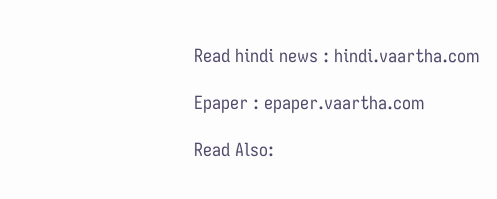Read hindi news : hindi.vaartha.com

Epaper : epaper.vaartha.com

Read Also: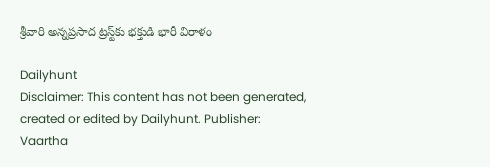శ్రీవారి అన్నప్రసాద ట్రస్ట్‌కు భక్తుడి భారీ విరాళం

Dailyhunt
Disclaimer: This content has not been generated, created or edited by Dailyhunt. Publisher: Vaartha